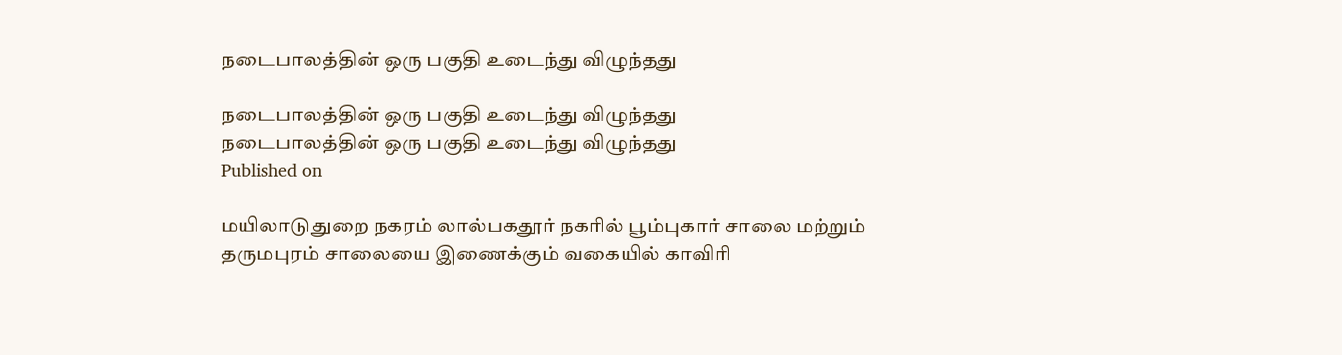நடைபாலத்தின் ஒரு பகுதி உடைந்து விழுந்தது

நடைபாலத்தின் ஒரு பகுதி உடைந்து விழுந்தது
நடைபாலத்தின் ஒரு பகுதி உடைந்து விழுந்தது
Published on

மயிலாடுதுறை நகரம் லால்பகதூர் நகரில் பூம்புகார் சாலை மற்றும் தருமபுரம் சாலையை இணைக்கும் வகையில் காவிரி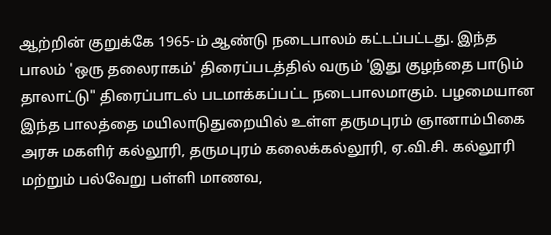ஆற்றின் குறுக்கே 1965-ம் ஆண்டு நடைபாலம் கட்டப்பட்டது. இந்த பாலம் 'ஒரு தலைராகம்' திரைப்படத்தில் வரும் 'இது குழந்தை பாடும் தாலாட்டு" திரைப்பாடல் படமாக்கப்பட்ட நடைபாலமாகும். பழமையான இந்த பாலத்தை மயிலாடுதுறையில் உள்ள தருமபுரம் ஞானாம்பிகை அரசு மகளிர் கல்லூரி, தருமபுரம் கலைக்கல்லூரி, ஏ.வி.சி. கல்லூரி மற்றும் பல்வேறு பள்ளி மாணவ,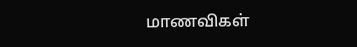மாணவிகள்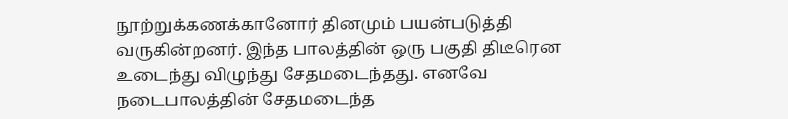நூற்றுக்கணக்கானோர் தினமும் பயன்படுத்தி வருகின்றனர். இந்த பாலத்தின் ஒரு பகுதி திடீரென உடைந்து விழுந்து சேதமடைந்தது. எனவே நடைபாலத்தின் சேதமடைந்த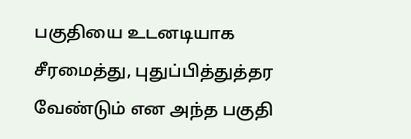பகுதியை உடனடியாக சீரமைத்து, புதுப்பித்துத்தர வேண்டும் என அந்த பகுதி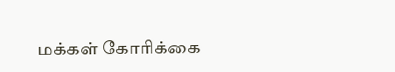மக்கள் கோரிக்கை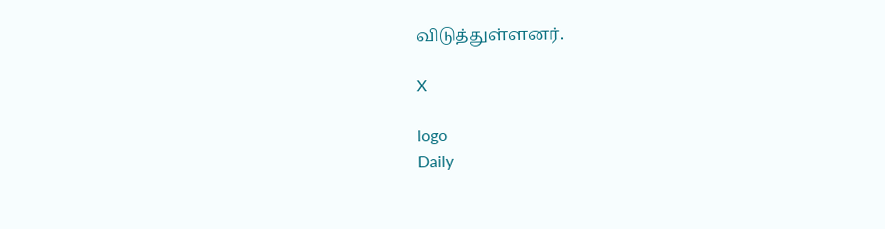விடுத்துள்ளனர்.

X

logo
Daily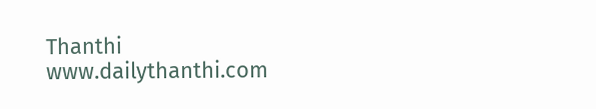Thanthi
www.dailythanthi.com